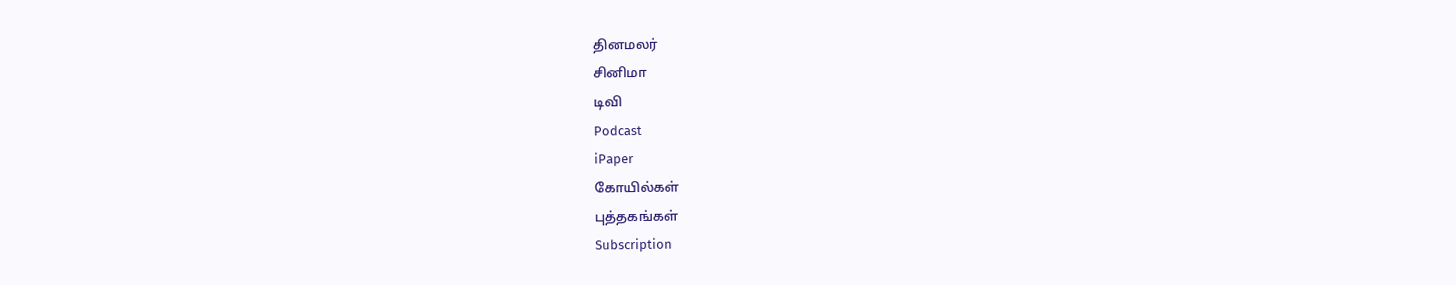தினமலர்
சினிமா
டிவி
Podcast
iPaper
கோயில்கள்
புத்தகங்கள்
Subscription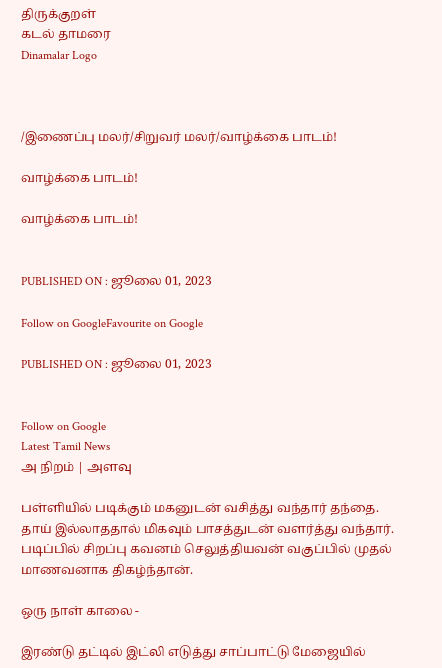திருக்குறள்
கடல் தாமரை
Dinamalar Logo



/இணைப்பு மலர்/சிறுவர் மலர்/வாழ்க்கை பாடம்!

வாழ்க்கை பாடம்!

வாழ்க்கை பாடம்!


PUBLISHED ON : ஜூலை 01, 2023

Follow on GoogleFavourite on Google

PUBLISHED ON : ஜூலை 01, 2023


Follow on Google
Latest Tamil News
அ நிறம் | அளவு

பள்ளியில் படிக்கும் மகனுடன் வசித்து வந்தார் தந்தை. தாய் இல்லாததால் மிகவும் பாசத்துடன் வளர்த்து வந்தார். படிப்பில் சிறப்பு கவனம் செலுத்தியவன் வகுப்பில் முதல் மாணவனாக திகழ்ந்தான்.

ஒரு நாள் காலை -

இரண்டு தட்டில் இட்லி எடுத்து சாப்பாட்டு மேஜையில்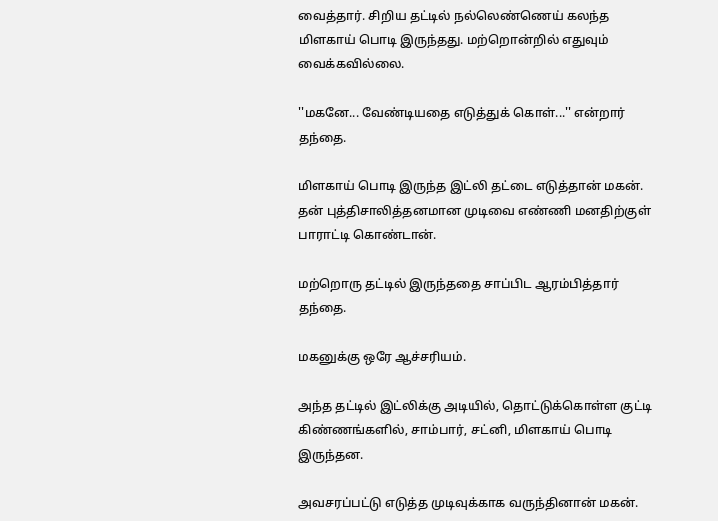வைத்தார். சிறிய தட்டில் நல்லெண்ணெய் கலந்த மிளகாய் பொடி இருந்தது. மற்றொன்றில் எதுவும் வைக்கவில்லை.

''மகனே... வேண்டியதை எடுத்துக் கொள்...'' என்றார் தந்தை.

மிளகாய் பொடி இருந்த இட்லி தட்டை எடுத்தான் மகன். தன் புத்திசாலித்தனமான முடிவை எண்ணி மனதிற்குள் பாராட்டி கொண்டான்.

மற்றொரு தட்டில் இருந்ததை சாப்பிட ஆரம்பித்தார் தந்தை.

மகனுக்கு ஒரே ஆச்சரியம்.

அந்த தட்டில் இட்லிக்கு அடியில், தொட்டுக்கொள்ள குட்டி கிண்ணங்களில், சாம்பார், சட்னி, மிளகாய் பொடி இருந்தன.

அவசரப்பட்டு எடுத்த முடிவுக்காக வருந்தினான் மகன்.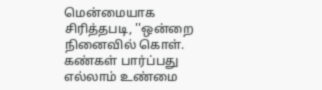மென்மையாக சிரித்தபடி, ''ஒன்றை நினைவில் கொள். கண்கள் பார்ப்பது எல்லாம் உண்மை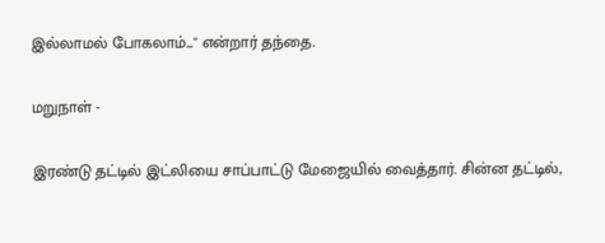இல்லாமல் போகலாம்...'' என்றார் தந்தை.

மறுநாள் -

இரண்டு தட்டில் இட்லியை சாப்பாட்டு மேஜையில் வைத்தார். சின்ன தட்டில்,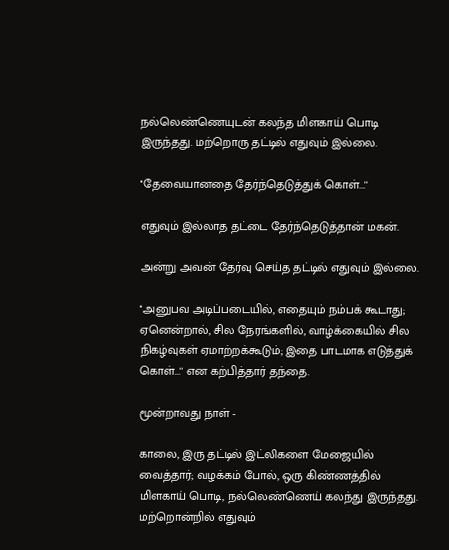நல்லெண்ணெயுடன் கலந்த மிளகாய் பொடி இருந்தது. மற்றொரு தட்டில் எதுவும் இல்லை.

''தேவையானதை தேர்ந்தெடுத்துக் கொள்...''

எதுவும் இல்லாத தட்டை தேர்ந்தெடுத்தான் மகன்.

அன்று அவன் தேர்வு செய்த தட்டில் எதுவும் இல்லை.

''அனுபவ அடிப்படையில், எதையும் நம்பக் கூடாது; ஏனென்றால், சில நேரங்களில், வாழ்க்கையில் சில நிகழ்வுகள் ஏமாற்றக்கூடும்; இதை பாடமாக எடுத்துக் கொள்...'' என கற்பித்தார் தந்தை.

மூன்றாவது நாள் -

காலை, இரு தட்டில் இட்லிகளை மேஜையில் வைத்தார்; வழக்கம் போல், ஒரு கிண்ணத்தில் மிளகாய் பொடி, நல்லெண்ணெய் கலந்து இருந்தது. மற்றொன்றில் எதுவும்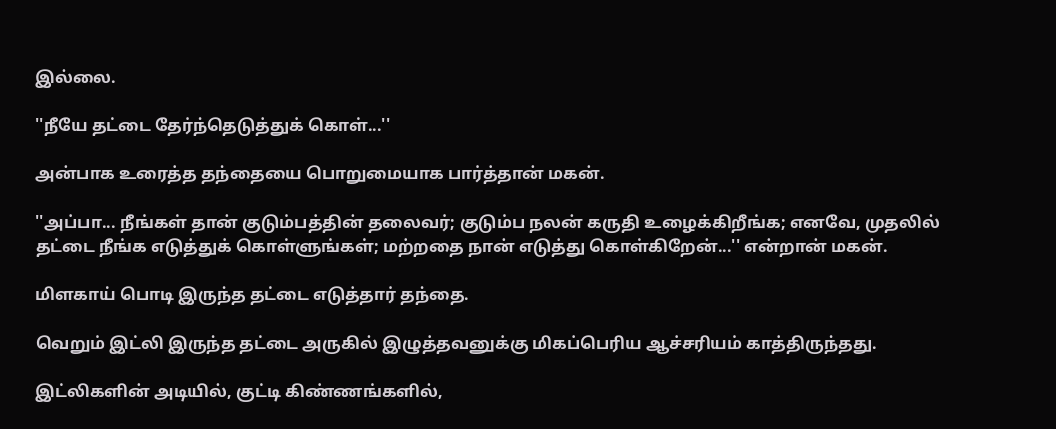இல்லை.

''நீயே தட்டை தேர்ந்தெடுத்துக் கொள்...''

அன்பாக உரைத்த தந்தையை பொறுமையாக பார்த்தான் மகன்.

''அப்பா... நீங்கள் தான் குடும்பத்தின் தலைவர்; குடும்ப நலன் கருதி உழைக்கிறீங்க; எனவே, முதலில் தட்டை நீங்க எடுத்துக் கொள்ளுங்கள்; மற்றதை நான் எடுத்து கொள்கிறேன்...'' என்றான் மகன்.

மிளகாய் பொடி இருந்த தட்டை எடுத்தார் தந்தை.

வெறும் இட்லி இருந்த தட்டை அருகில் இழுத்தவனுக்கு மிகப்பெரிய ஆச்சரியம் காத்திருந்தது.

இட்லிகளின் அடியில், குட்டி கிண்ணங்களில்,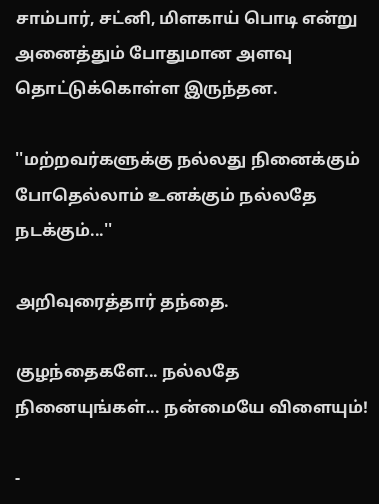சாம்பார், சட்னி, மிளகாய் பொடி என்று அனைத்தும் போதுமான அளவு தொட்டுக்கொள்ள இருந்தன.

''மற்றவர்களுக்கு நல்லது நினைக்கும் போதெல்லாம் உனக்கும் நல்லதே நடக்கும்...''

அறிவுரைத்தார் தந்தை.

குழந்தைகளே... நல்லதே நினையுங்கள்... நன்மையே விளையும்!

-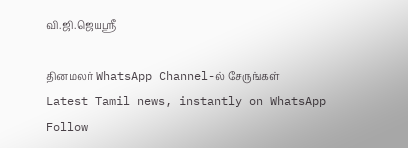வி.ஜி.ஜெயஸ்ரீ

தினமலர் WhatsApp Channel-ல் சேருங்கள்
Latest Tamil news, instantly on WhatsApp
Follow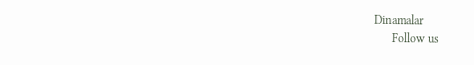Dinamalar
      Follow us